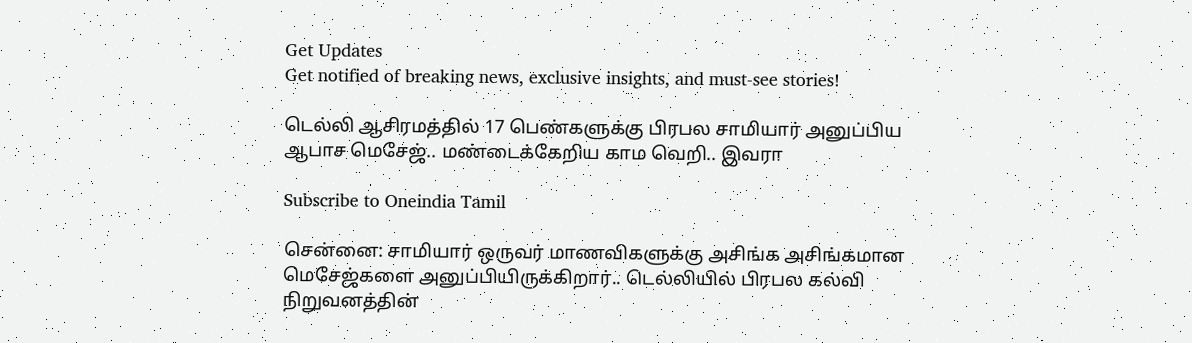Get Updates
Get notified of breaking news, exclusive insights, and must-see stories!

டெல்லி ஆசிரமத்தில் 17 பெண்களுக்கு பிரபல சாமியார் அனுப்பிய ஆபாச மெசேஜ்.. மண்டைக்கேறிய காம வெறி.. இவரா

Subscribe to Oneindia Tamil

சென்னை: சாமியார் ஒருவர் மாணவிகளுக்கு அசிங்க அசிங்கமான மெசேஜ்களை அனுப்பியிருக்கிறார்.. டெல்லியில் பிரபல கல்வி நிறுவனத்தின்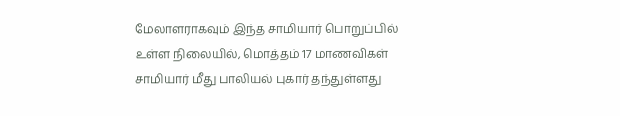மேலாளராகவும் இந்த சாமியார் பொறுப்பில் உள்ள நிலையில், மொத்தம் 17 மாணவிகள் சாமியார் மீது பாலியல் புகார் தந்துள்ளது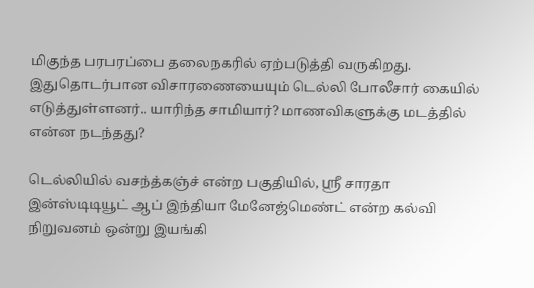மிகுந்த பரபரப்பை தலைநகரில் ஏற்படுத்தி வருகிறது. இதுதொடர்பான விசாரணையையும் டெல்லி போலீசார் கையில் எடுத்துள்ளனர்.. யாரிந்த சாமியார்? மாணவிகளுக்கு மடத்தில் என்ன நடந்தது?

டெல்லியில் வசந்த்கஞ்ச் என்ற பகுதியில், ஸ்ரீ சாரதா இன்ஸ்டிடியூட் ஆப் இந்தியா மேனேஜ்மெண்ட் என்ற கல்வி நிறுவனம் ஒன்று இயங்கி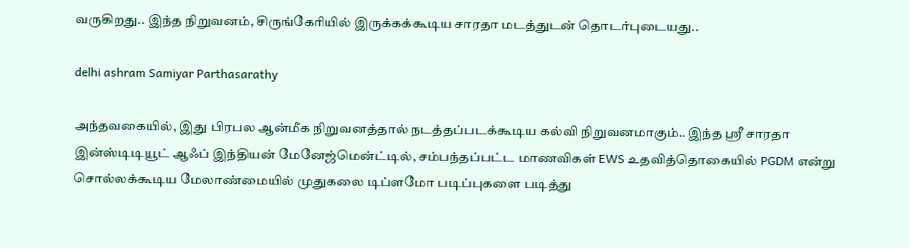வருகிறது.. இந்த நிறுவனம், சிருங்கேரியில் இருக்கக்கூடிய சாரதா மடத்துடன் தொடர்புடையது..

delhi ashram Samiyar Parthasarathy

அந்தவகையில், இது பிரபல ஆன்மீக நிறுவனத்தால் நடத்தப்படக்கூடிய கல்வி நிறுவனமாகும்.. இந்த ஸ்ரீ சாரதா இன்ஸ்டிடியூட் ஆஃப் இந்தியன் மேனேஜ்மென்ட்டில், சம்பந்தப்பட்ட மாணவிகள் EWS உதவித்தொகையில் PGDM என்று சொல்லக்கூடிய மேலாண்மையில் முதுகலை டிப்ளமோ படிப்புகளை படித்து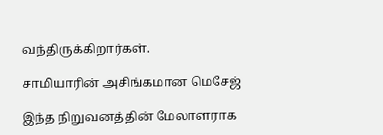வந்திருக்கிறார்கள்.

சாமியாரின் அசிங்கமான மெசேஜ்

இந்த நிறுவனத்தின் மேலாளராக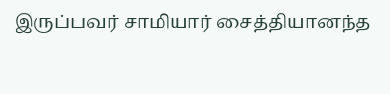இருப்பவர் சாமியார் சைத்தியானந்த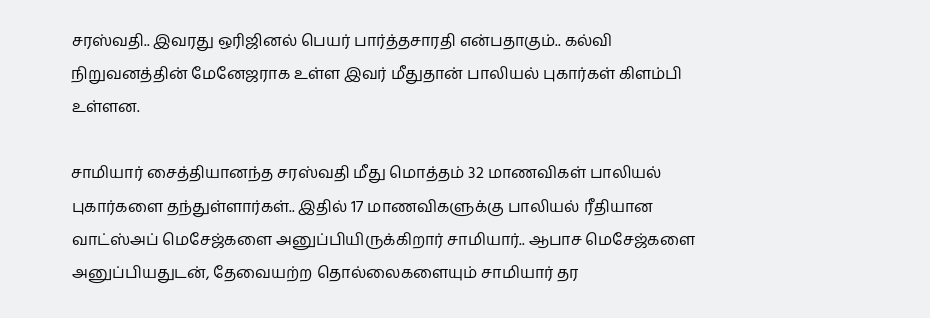சரஸ்வதி.. இவரது ஒரிஜினல் பெயர் பார்த்தசாரதி என்பதாகும்.. கல்வி நிறுவனத்தின் மேனேஜராக உள்ள இவர் மீதுதான் பாலியல் புகார்கள் கிளம்பி உள்ளன.

சாமியார் சைத்தியானந்த சரஸ்வதி மீது மொத்தம் 32 மாணவிகள் பாலியல் புகார்களை தந்துள்ளார்கள்.. இதில் 17 மாணவிகளுக்கு பாலியல் ரீதியான வாட்ஸ்அப் மெசேஜ்களை அனுப்பியிருக்கிறார் சாமியார்.. ஆபாச மெசேஜ்களை அனுப்பியதுடன், தேவையற்ற தொல்லைகளையும் சாமியார் தர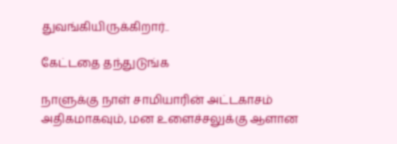துவங்கியிருக்கிறார்..

கேட்டதை தந்துடுங்க

நாளுக்கு நாள் சாமியாரின் அட்டகாசம் அதிகமாகவும், மன உளைச்சலுக்கு ஆளான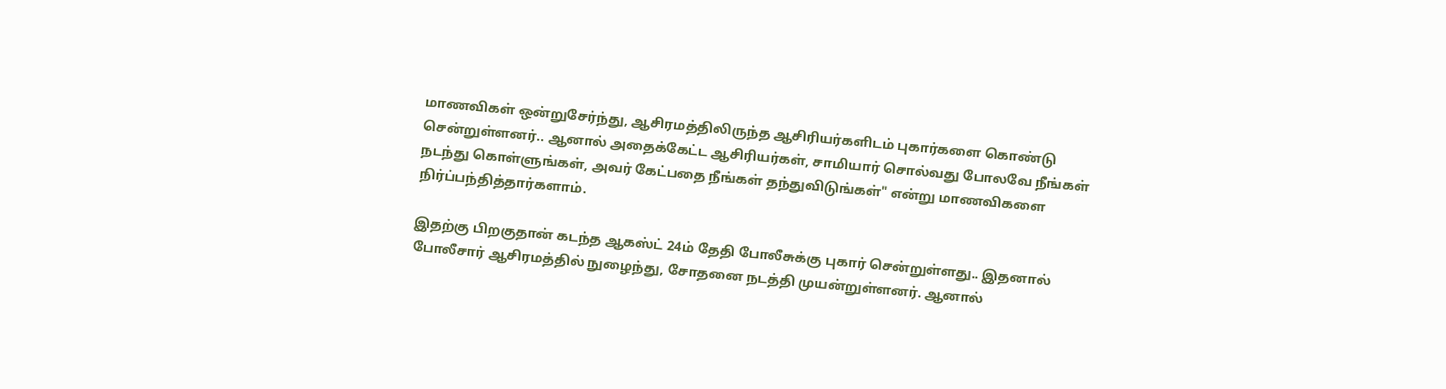மாணவிகள் ஒன்றுசேர்ந்து, ஆசிரமத்திலிருந்த ஆசிரியர்களிடம் புகார்களை கொண்டு சென்றுள்ளனர்.. ஆனால் அதைக்கேட்ட ஆசிரியர்கள், சாமியார் சொல்வது போலவே நீங்கள் நடந்து கொள்ளுங்கள், அவர் கேட்பதை நீங்கள் தந்துவிடுங்கள்" என்று மாணவிகளை நிர்ப்பந்தித்தார்களாம்.

இதற்கு பிறகுதான் கடந்த ஆகஸ்ட் 24ம் தேதி போலீசுக்கு புகார் சென்றுள்ளது.. இதனால் போலீசார் ஆசிரமத்தில் நுழைந்து, சோதனை நடத்தி முயன்றுள்ளனர். ஆனால்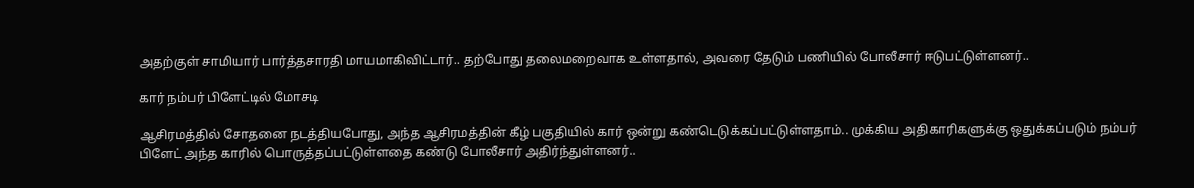அதற்குள் சாமியார் பார்த்தசாரதி மாயமாகிவிட்டார்.. தற்போது தலைமறைவாக உள்ளதால், அவரை தேடும் பணியில் போலீசார் ஈடுபட்டுள்ளனர்..

கார் நம்பர் பிளேட்டில் மோசடி

ஆசிரமத்தில் சோதனை நடத்தியபோது, அந்த ஆசிரமத்தின் கீழ் பகுதியில் கார் ஒன்று கண்டெடுக்கப்பட்டுள்ளதாம்.. முக்கிய அதிகாரிகளுக்கு ஒதுக்கப்படும் நம்பர் பிளேட் அந்த காரில் பொருத்தப்பட்டுள்ளதை கண்டு போலீசார் அதிர்ந்துள்ளனர்..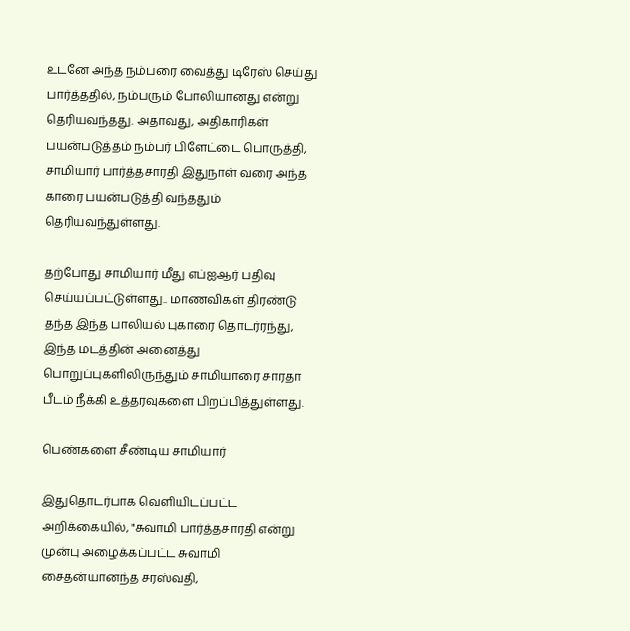உடனே அந்த நம்பரை வைத்து டிரேஸ் செய்து பார்த்ததில், நம்பரும் போலியானது என்று தெரியவந்தது. அதாவது, அதிகாரிகள் பயன்படுத்தம் நம்பர் பிளேட்டை பொருத்தி, சாமியார் பார்த்தசாரதி இதுநாள் வரை அந்த காரை பயன்படுத்தி வந்ததும் தெரியவந்துள்ளது.

தற்போது சாமியார் மீது எப்ஐஆர் பதிவு செய்யப்பட்டுள்ளது.. மாணவிகள் திரண்டு தந்த இந்த பாலியல் புகாரை தொடர்ரந்து, இந்த மடத்தின் அனைத்து பொறுப்புகளிலிருந்தும் சாமியாரை சாரதா பீடம் நீக்கி உத்தரவுகளை பிறப்பித்துள்ளது.

பெண்களை சீண்டிய சாமியார்

இதுதொடர்பாக வெளியிடப்பட்ட அறிக்கையில், "சுவாமி பார்த்தசாரதி என்று முன்பு அழைக்கப்பட்ட சுவாமி சைதன்யானந்த சரஸ்வதி,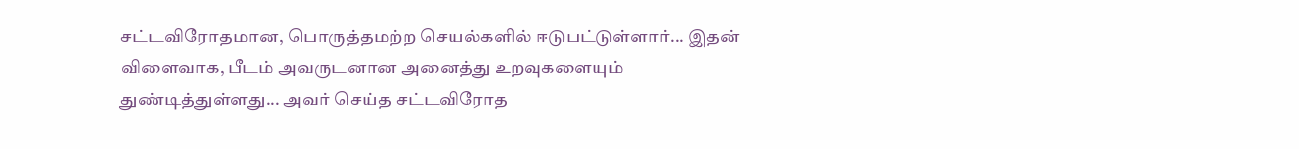சட்டவிரோதமான, பொருத்தமற்ற செயல்களில் ஈடுபட்டுள்ளார்... இதன் விளைவாக, பீடம் அவருடனான அனைத்து உறவுகளையும் துண்டித்துள்ளது... அவர் செய்த சட்டவிரோத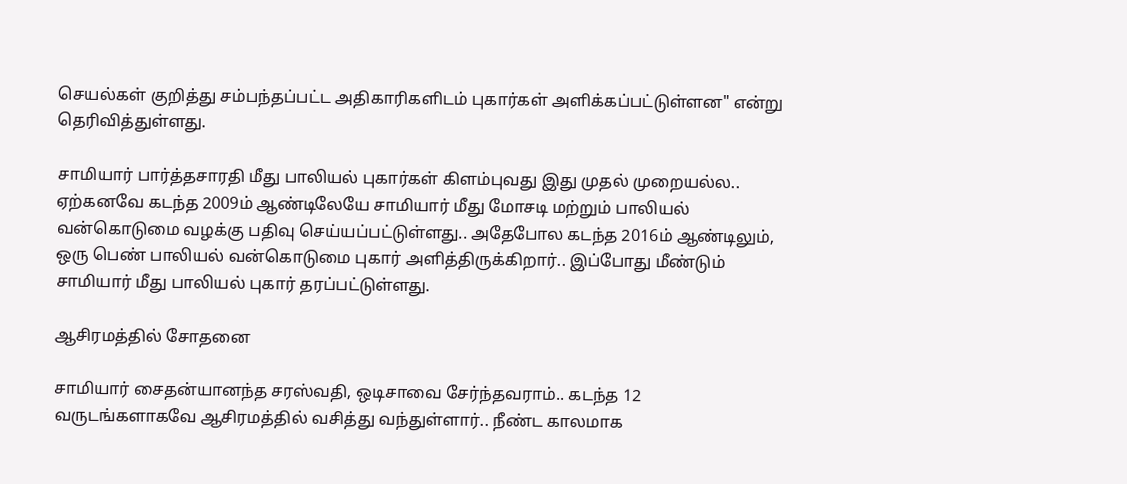செயல்கள் குறித்து சம்பந்தப்பட்ட அதிகாரிகளிடம் புகார்கள் அளிக்கப்பட்டுள்ளன" என்று தெரிவித்துள்ளது.

சாமியார் பார்த்தசாரதி மீது பாலியல் புகார்கள் கிளம்புவது இது முதல் முறையல்ல.. ஏற்கனவே கடந்த 2009ம் ஆண்டிலேயே சாமியார் மீது மோசடி மற்றும் பாலியல் வன்கொடுமை வழக்கு பதிவு செய்யப்பட்டுள்ளது.. அதேபோல கடந்த 2016ம் ஆண்டிலும், ஒரு பெண் பாலியல் வன்கொடுமை புகார் அளித்திருக்கிறார்.. இப்போது மீண்டும் சாமியார் மீது பாலியல் புகார் தரப்பட்டுள்ளது.

ஆசிரமத்தில் சோதனை

சாமியார் சைதன்யானந்த சரஸ்வதி, ஒடிசாவை சேர்ந்தவராம்.. கடந்த 12 வருடங்களாகவே ஆசிரமத்தில் வசித்து வந்துள்ளார்.. நீண்ட காலமாக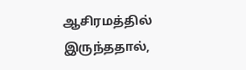ஆசிரமத்தில் இருந்ததால்,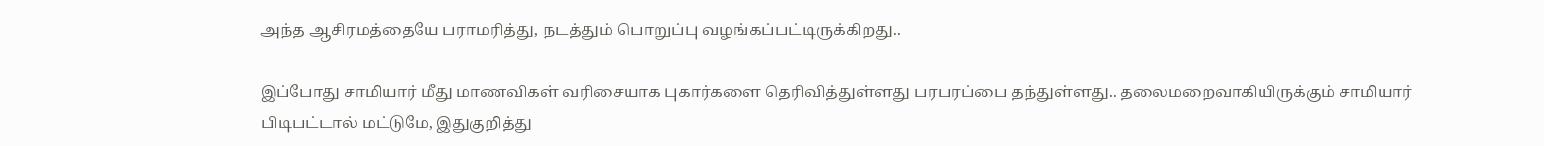அந்த ஆசிரமத்தையே பராமரித்து, நடத்தும் பொறுப்பு வழங்கப்பட்டிருக்கிறது..

இப்போது சாமியார் மீது மாணவிகள் வரிசையாக புகார்களை தெரிவித்துள்ளது பரபரப்பை தந்துள்ளது.. தலைமறைவாகியிருக்கும் சாமியார் பிடிபட்டால் மட்டுமே, இதுகுறித்து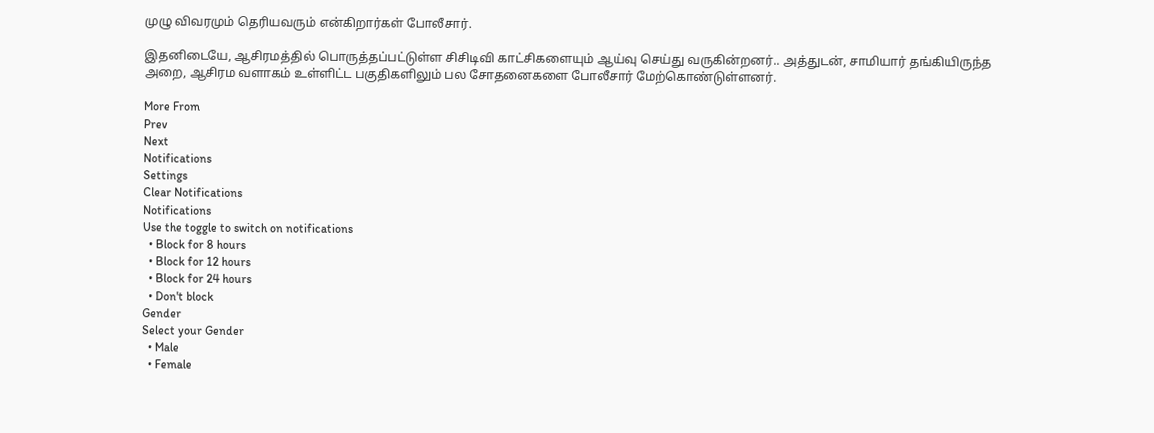முழு விவரமும் தெரியவரும் என்கிறார்கள் போலீசார்.

இதனிடையே, ஆசிரமத்தில் பொருத்தப்பட்டுள்ள சிசிடிவி காட்சிகளையும் ஆய்வு செய்து வருகின்றனர்.. அத்துடன், சாமியார் தங்கியிருந்த அறை, ஆசிரம வளாகம் உள்ளிட்ட பகுதிகளிலும் பல சோதனைகளை போலீசார் மேற்கொண்டுள்ளனர்.

More From
Prev
Next
Notifications
Settings
Clear Notifications
Notifications
Use the toggle to switch on notifications
  • Block for 8 hours
  • Block for 12 hours
  • Block for 24 hours
  • Don't block
Gender
Select your Gender
  • Male
  • Female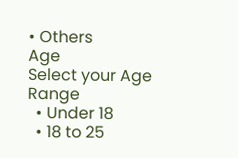• Others
Age
Select your Age Range
  • Under 18
  • 18 to 25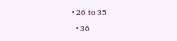• 26 to 35
  • 36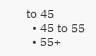to 45
  • 45 to 55
  • 55+